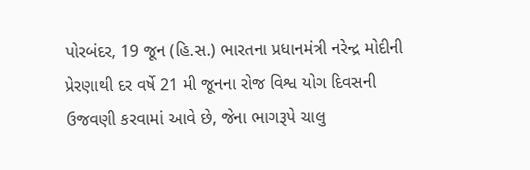પોરબંદર, 19 જૂન (હિ.સ.) ભારતના પ્રધાનમંત્રી નરેન્દ્ર મોદીની પ્રેરણાથી દર વર્ષે 21 મી જૂનના રોજ વિશ્વ યોગ દિવસની ઉજવણી કરવામાં આવે છે, જેના ભાગરૂપે ચાલુ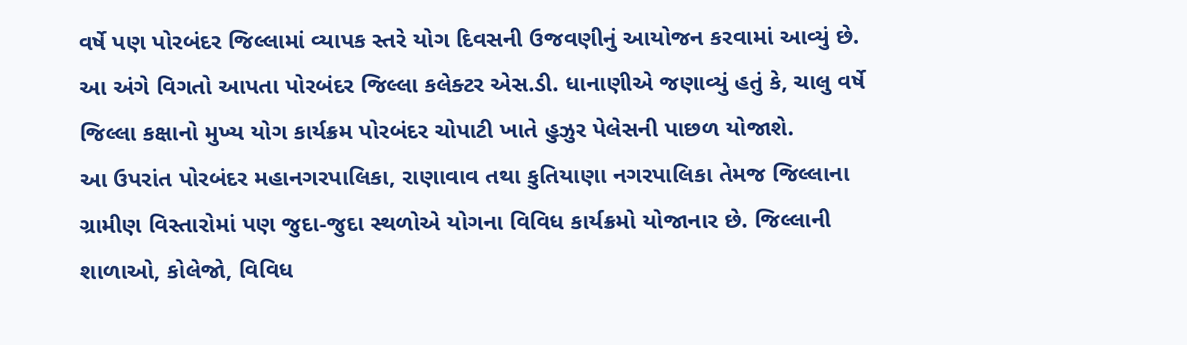વર્ષે પણ પોરબંદર જિલ્લામાં વ્યાપક સ્તરે યોગ દિવસની ઉજવણીનું આયોજન કરવામાં આવ્યું છે.
આ અંગે વિગતો આપતા પોરબંદર જિલ્લા કલેક્ટર એસ.ડી. ધાનાણીએ જણાવ્યું હતું કે, ચાલુ વર્ષે જિલ્લા કક્ષાનો મુખ્ય યોગ કાર્યક્રમ પોરબંદર ચોપાટી ખાતે હુઝુર પેલેસની પાછળ યોજાશે.
આ ઉપરાંત પોરબંદર મહાનગરપાલિકા, રાણાવાવ તથા કુતિયાણા નગરપાલિકા તેમજ જિલ્લાના ગ્રામીણ વિસ્તારોમાં પણ જુદા-જુદા સ્થળોએ યોગના વિવિધ કાર્યક્રમો યોજાનાર છે. જિલ્લાની શાળાઓ, કોલેજો, વિવિધ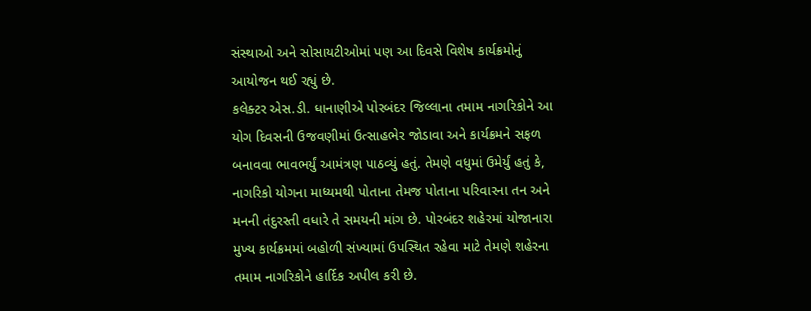સંસ્થાઓ અને સોસાયટીઓમાં પણ આ દિવસે વિશેષ કાર્યક્રમોનું આયોજન થઈ રહ્યું છે.
કલેક્ટર એસ.ડી. ધાનાણીએ પોરબંદર જિલ્લાના તમામ નાગરિકોને આ યોગ દિવસની ઉજવણીમાં ઉત્સાહભેર જોડાવા અને કાર્યક્રમને સફળ બનાવવા ભાવભર્યું આમંત્રણ પાઠવ્યું હતું. તેમણે વધુમાં ઉમેર્યું હતું કે, નાગરિકો યોગના માધ્યમથી પોતાના તેમજ પોતાના પરિવારના તન અને મનની તંદુરસ્તી વધારે તે સમયની માંગ છે. પોરબંદર શહેરમાં યોજાનારા મુખ્ય કાર્યક્રમમાં બહોળી સંખ્યામાં ઉપસ્થિત રહેવા માટે તેમણે શહેરના તમામ નાગરિકોને હાર્દિક અપીલ કરી છે.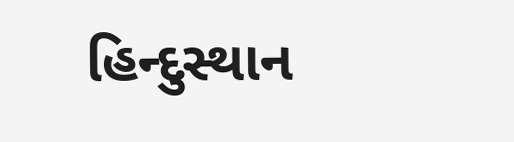હિન્દુસ્થાન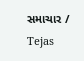સમાચાર / Tejas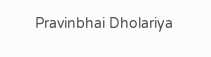Pravinbhai Dholariya